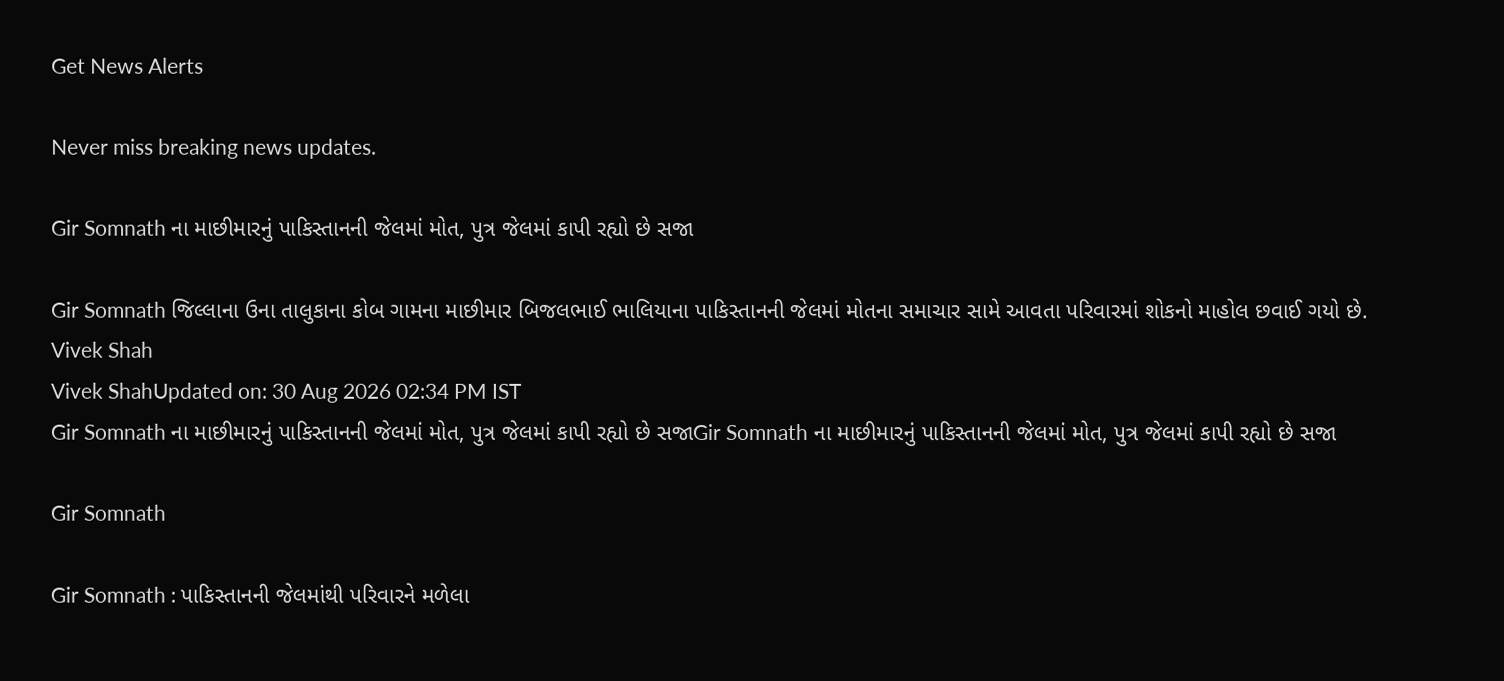Get News Alerts

Never miss breaking news updates.

Gir Somnath ના માછીમારનું પાકિસ્તાનની જેલમાં મોત, પુત્ર જેલમાં કાપી રહ્યો છે સજા

Gir Somnath જિલ્લાના ઉના તાલુકાના કોબ ગામના માછીમાર બિજલભાઈ ભાલિયાના પાકિસ્તાનની જેલમાં મોતના સમાચાર સામે આવતા પરિવારમાં શોકનો માહોલ છવાઈ ગયો છે.
Vivek Shah
Vivek ShahUpdated on: 30 Aug 2026 02:34 PM IST
Gir Somnath ના માછીમારનું પાકિસ્તાનની જેલમાં મોત, પુત્ર જેલમાં કાપી રહ્યો છે સજાGir Somnath ના માછીમારનું પાકિસ્તાનની જેલમાં મોત, પુત્ર જેલમાં કાપી રહ્યો છે સજા

Gir Somnath

Gir Somnath : પાકિસ્તાનની જેલમાંથી પરિવારને મળેલા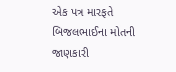એક પત્ર મારફતે બિજલભાઈના મોતની જાણકારી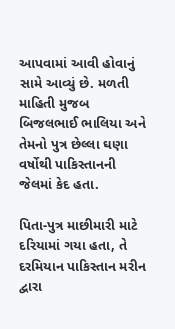આપવામાં આવી હોવાનું સામે આવ્યું છે. મળતી માહિતી મુજબ બિજલભાઈ ભાલિયા અને તેમનો પુત્ર છેલ્લા ઘણા વર્ષોથી પાકિસ્તાનની જેલમાં કેદ હતા.

પિતા-પુત્ર માછીમારી માટે દરિયામાં ગયા હતા, તે દરમિયાન પાકિસ્તાન મરીન દ્વારા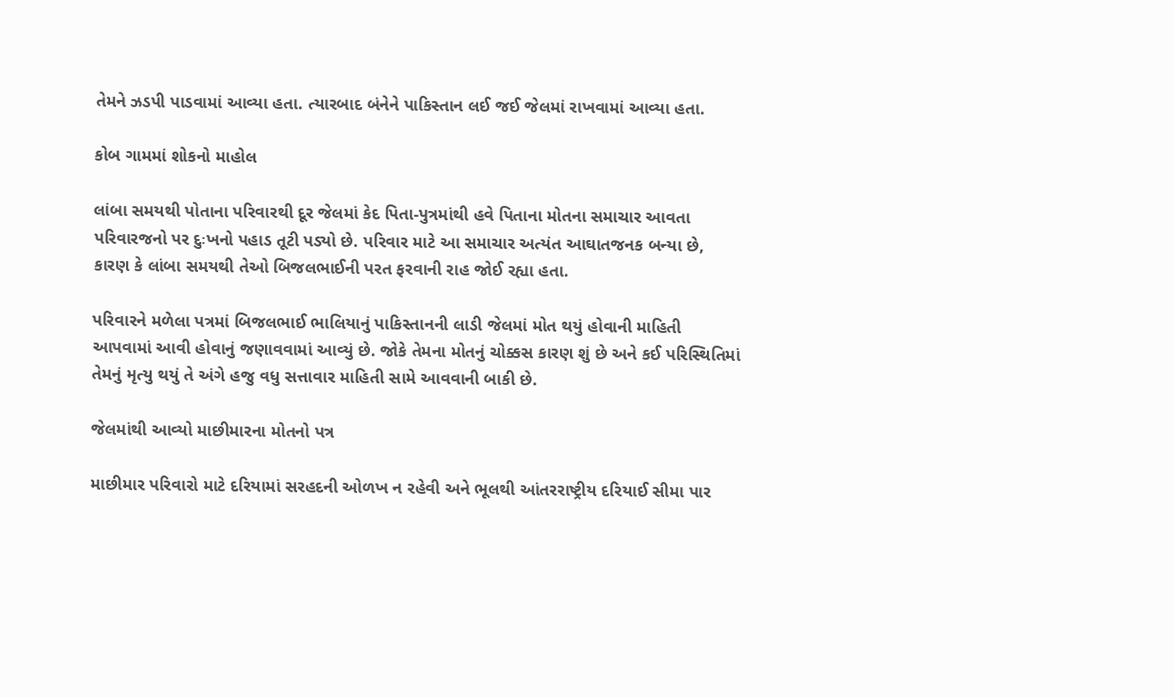તેમને ઝડપી પાડવામાં આવ્યા હતા. ત્યારબાદ બંનેને પાકિસ્તાન લઈ જઈ જેલમાં રાખવામાં આવ્યા હતા.

કોબ ગામમાં શોકનો માહોલ

લાંબા સમયથી પોતાના પરિવારથી દૂર જેલમાં કેદ પિતા-પુત્રમાંથી હવે પિતાના મોતના સમાચાર આવતા પરિવારજનો પર દુઃખનો પહાડ તૂટી પડ્યો છે. પરિવાર માટે આ સમાચાર અત્યંત આઘાતજનક બન્યા છે, કારણ કે લાંબા સમયથી તેઓ બિજલભાઈની પરત ફરવાની રાહ જોઈ રહ્યા હતા.

પરિવારને મળેલા પત્રમાં બિજલભાઈ ભાલિયાનું પાકિસ્તાનની લાડી જેલમાં મોત થયું હોવાની માહિતી આપવામાં આવી હોવાનું જણાવવામાં આવ્યું છે. જોકે તેમના મોતનું ચોક્કસ કારણ શું છે અને કઈ પરિસ્થિતિમાં તેમનું મૃત્યુ થયું તે અંગે હજુ વધુ સત્તાવાર માહિતી સામે આવવાની બાકી છે.

જેલમાંથી આવ્યો માછીમારના મોતનો પત્ર

માછીમાર પરિવારો માટે દરિયામાં સરહદની ઓળખ ન રહેવી અને ભૂલથી આંતરરાષ્ટ્રીય દરિયાઈ સીમા પાર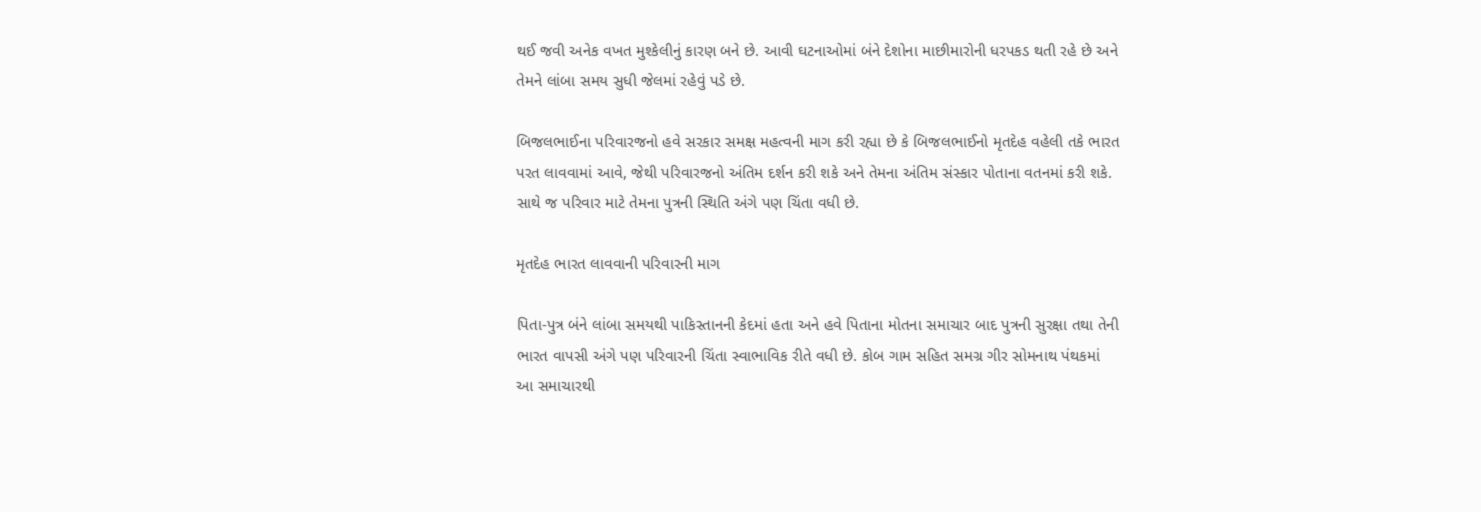થઈ જવી અનેક વખત મુશ્કેલીનું કારણ બને છે. આવી ઘટનાઓમાં બંને દેશોના માછીમારોની ધરપકડ થતી રહે છે અને તેમને લાંબા સમય સુધી જેલમાં રહેવું પડે છે.

બિજલભાઈના પરિવારજનો હવે સરકાર સમક્ષ મહત્વની માગ કરી રહ્યા છે કે બિજલભાઈનો મૃતદેહ વહેલી તકે ભારત પરત લાવવામાં આવે, જેથી પરિવારજનો અંતિમ દર્શન કરી શકે અને તેમના અંતિમ સંસ્કાર પોતાના વતનમાં કરી શકે. સાથે જ પરિવાર માટે તેમના પુત્રની સ્થિતિ અંગે પણ ચિંતા વધી છે.

મૃતદેહ ભારત લાવવાની પરિવારની માગ

પિતા-પુત્ર બંને લાંબા સમયથી પાકિસ્તાનની કેદમાં હતા અને હવે પિતાના મોતના સમાચાર બાદ પુત્રની સુરક્ષા તથા તેની ભારત વાપસી અંગે પણ પરિવારની ચિંતા સ્વાભાવિક રીતે વધી છે. કોબ ગામ સહિત સમગ્ર ગીર સોમનાથ પંથકમાં આ સમાચારથી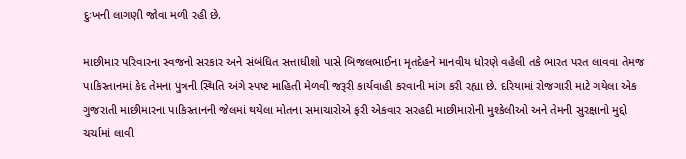દુઃખની લાગણી જોવા મળી રહી છે.

માછીમાર પરિવારના સ્વજનો સરકાર અને સંબંધિત સત્તાધીશો પાસે બિજલભાઈના મૃતદેહને માનવીય ધોરણે વહેલી તકે ભારત પરત લાવવા તેમજ પાકિસ્તાનમાં કેદ તેમના પુત્રની સ્થિતિ અંગે સ્પષ્ટ માહિતી મેળવી જરૂરી કાર્યવાહી કરવાની માંગ કરી રહ્યા છે. દરિયામાં રોજગારી માટે ગયેલા એક ગુજરાતી માછીમારના પાકિસ્તાનની જેલમાં થયેલા મોતના સમાચારોએ ફરી એકવાર સરહદી માછીમારોની મુશ્કેલીઓ અને તેમની સુરક્ષાનો મુદ્દો ચર્ચામાં લાવી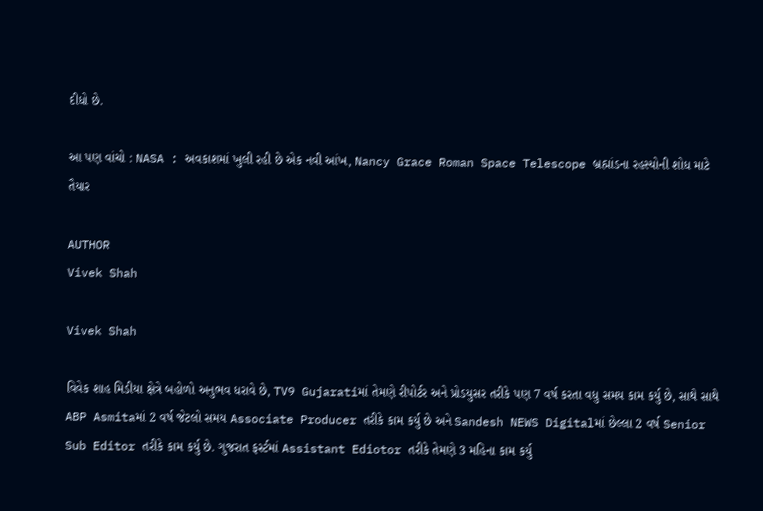દીધો છે.

આ પણ વાંચો : NASA : અવકાશમાં ખુલી રહી છે એક નવી આંખ, Nancy Grace Roman Space Telescope બ્રહ્માંડના રહસ્યોની શોધ માટે તૈયાર

AUTHOR
Vivek Shah

Vivek Shah

વિવેક શાહ મિડીયા ક્ષેત્રે બહોળો અનુભવ ધરાવે છે, TV9 Gujaratiમાં તેમણે રીપોર્ટર અને પ્રોડયુસર તરીકે પણ 7 વર્ષ કરતા વધુ સમય કામ કર્યુ છે, સાથે સાથે ABP Asmitaમાં 2 વર્ષ જેટલો સમય Associate Producer તરીકે કામ કર્યુ છે અને Sandesh NEWS Digitalમાં છેલ્લા 2 વર્ષ Senior Sub Editor તરીકે કામ કર્યુ છે. ગુજરાત ફર્સ્ટમાં Assistant Ediotor તરીકે તેમણે 3 મહિના કામ કર્યુ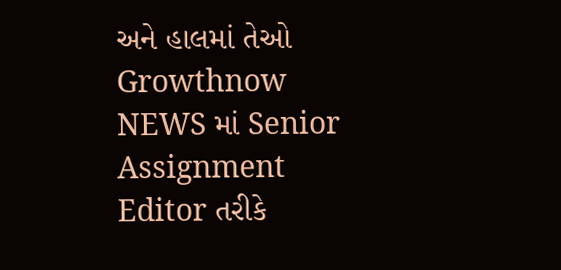અને હાલમાં તેઓ Growthnow NEWS માં Senior Assignment Editor તરીકે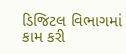ડિજિટલ વિભાગમાં કામ કરી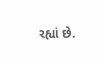રહ્યાં છે.